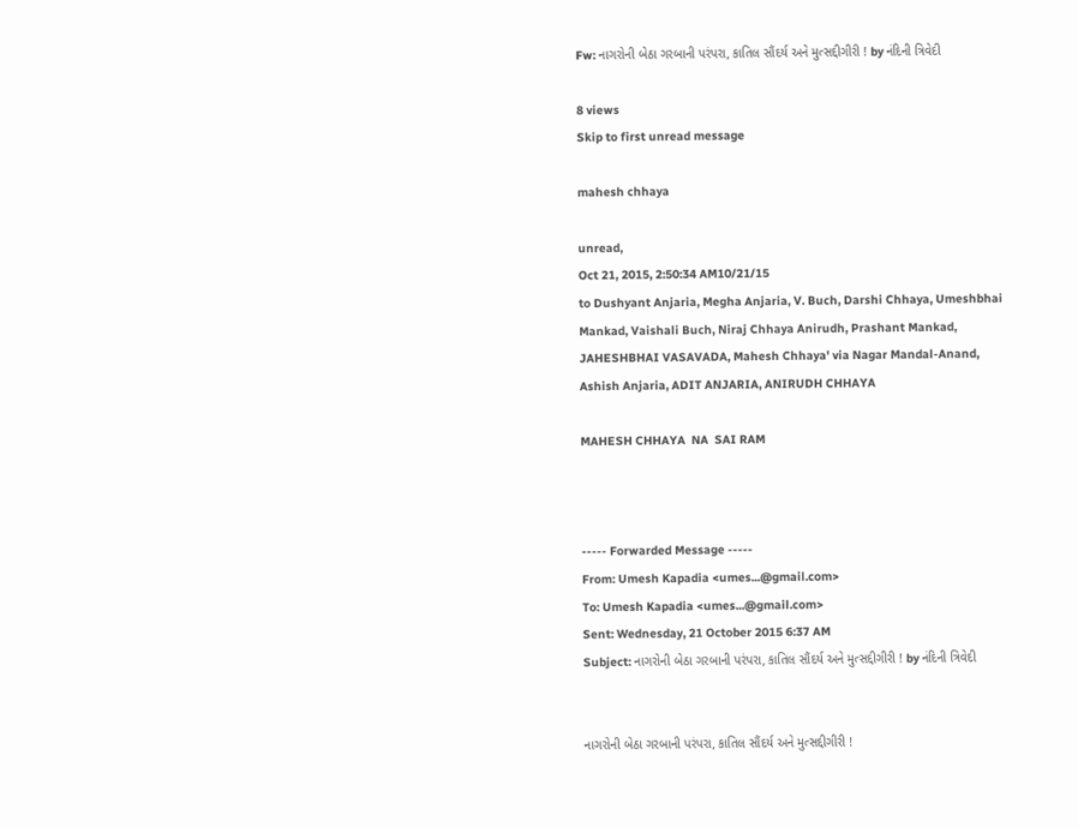Fw: નાગરોની બેઠા ગરબાની પરંપરા, કાતિલ સૌંદર્ય અને મુત્સદ્દીગીરી ! by નંદિની ત્રિવેદી

8 views
Skip to first unread message

mahesh chhaya

unread,
Oct 21, 2015, 2:50:34 AM10/21/15
to Dushyant Anjaria, Megha Anjaria, V. Buch, Darshi Chhaya, Umeshbhai Mankad, Vaishali Buch, Niraj Chhaya Anirudh, Prashant Mankad, JAHESHBHAI VASAVADA, Mahesh Chhaya' via Nagar Mandal-Anand, Ashish Anjaria, ADIT ANJARIA, ANIRUDH CHHAYA

MAHESH CHHAYA  NA  SAI RAM



----- Forwarded Message -----
From: Umesh Kapadia <umes...@gmail.com>
To: Umesh Kapadia <umes...@gmail.com>
Sent: Wednesday, 21 October 2015 6:37 AM
Subject: નાગરોની બેઠા ગરબાની પરંપરા, કાતિલ સૌંદર્ય અને મુત્સદ્દીગીરી ! by નંદિની ત્રિવેદી


નાગરોની બેઠા ગરબાની પરંપરા, કાતિલ સૌંદર્ય અને મુત્સદ્દીગીરી !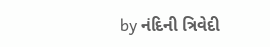by નંદિની ત્રિવેદી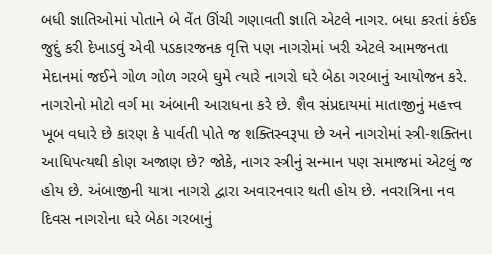બધી જ્ઞાતિઓમાં પોતાને બે વેંત ઊંચી ગણાવતી જ્ઞાતિ એટલે નાગર. બધા કરતાં કંઈક જુદું કરી દેખાડવું એવી પડકારજનક વૃત્તિ પણ નાગરોમાં ખરી એટલે આમજનતા મેદાનમાં જઈને ગોળ ગોળ ગરબે ઘુમે ત્યારે નાગરો ઘરે બેઠા ગરબાનું આયોજન કરે. નાગરોનો મોટો વર્ગ મા અંબાની આરાધના કરે છે. શૈવ સંપ્રદાયમાં માતાજીનું મહત્ત્વ ખૂબ વધારે છે કારણ કે પાર્વતી પોતે જ શક્તિસ્વરૂપા છે અને નાગરોમાં સ્ત્રી-શક્તિના આધિપત્યથી કોણ અજાણ છે? જોકે, નાગર સ્ત્રીનું સન્માન પણ સમાજમાં એટલું જ હોય છે. અંબાજીની યાત્રા નાગરો દ્વારા અવારનવાર થતી હોય છે. નવરાત્રિના નવ દિવસ નાગરોના ઘરે બેઠા ગરબાનું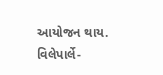આયોજન થાય. વિલેપાર્લે-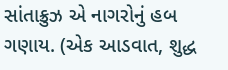સાંતાક્રુઝ એ નાગરોનું હબ ગણાય. (એક આડવાત, શુદ્ધ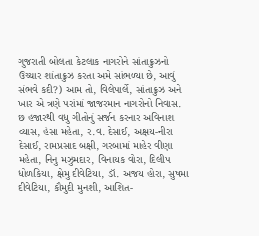ગુજરાતી બોલતા કેટલાક નાગરોને સાંતાક્રુઝનો ઉચ્ચાર શાંતાક્રુઝ કરતા અમે સાંભળ્યા છે, આવું સંભવે કદી?) આમ તો, વિલેપાર્લે, સાંતાક્રુઝ અને ખાર એ ત્રણે પરાંમાં જાજરમાન નાગરોનો નિવાસ. છ હજારથી વધુ ગીતોનું સર્જન કરનાર અવિનાશ વ્યાસ, હંસા મહેતા, ર.વ. દેસાઈ, અક્ષય-નીરા દેસાઈ, રામપ્રસાદ બક્ષી, ગરબામાં માહેર વીણા મહેતા, નિનુ મઝુમદાર, વિનાયક વોરા, દિલીપ ધોળકિયા, ક્ષેમુ દીવેટિયા, ડૉ. અજય હોરા, સુષમા દીવેટિયા, કૌમુદી મુનશી, આશિત-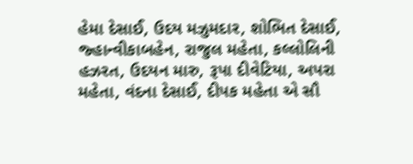હેમા દેસાઈ, ઉદય મઝુમદાર, શોભિત દેસાઈ, જ્હાન્વીકાબહેન, રાજુલ મહેતા, કલ્લોલિની હઝરત, ઉદયન મારુ, રૂપા દીવેટિયા, અપરા મહેતા, વંદના દેસાઈ, દીપક મહેતા એ સૌ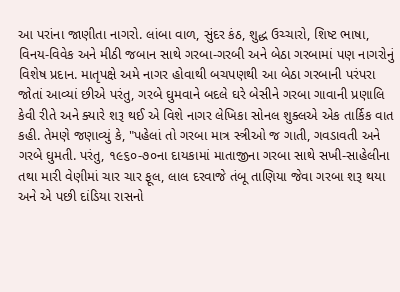આ પરાંના જાણીતા નાગરો. લાંબા વાળ, સુંદર કંઠ, શુદ્ધ ઉચ્ચારો, શિષ્ટ ભાષા, વિનય-વિવેક અને મીઠી જબાન સાથે ગરબા-ગરબી અને બેઠા ગરબામાં પણ નાગરોનું વિશેષ પ્રદાન. માતૃપક્ષે અમે નાગર હોવાથી બચપણથી આ બેઠા ગરબાની પરંપરા જોતાં આવ્યાં છીએ પરંતુ, ગરબે ઘુમવાને બદલે ઘરે બેસીને ગરબા ગાવાની પ્રણાલિ કેવી રીતે અને ક્યારે શરૂ થઈ એ વિશે નાગર લેખિકા સોનલ શુક્લએ એક તાર્કિક વાત કહી. તેમણે જણાવ્યું કે, "પહેલાં તો ગરબા માત્ર સ્ત્રીઓ જ ગાતી, ગવડાવતી અને ગરબે ઘુમતી. પરંતુ, ૧૯૬૦-૭૦ના દાયકામાં માતાજીના ગરબા સાથે સખી-સાહેલીના તથા મારી વેણીમાં ચાર ચાર ફૂલ, લાલ દરવાજે તંબૂ તાણિયા જેવા ગરબા શરૂ થયા અને એ પછી દાંડિયા રાસનો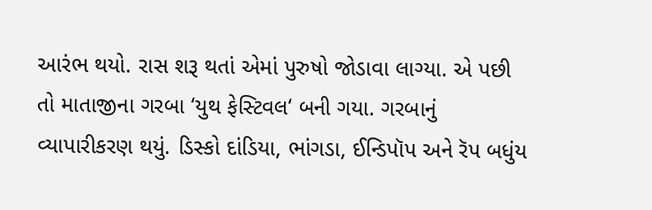આરંભ થયો. રાસ શરૂ થતાં એમાં પુરુષો જોડાવા લાગ્યા. એ પછી તો માતાજીના ગરબા ‘યુથ ફેસ્ટિવલ‘ બની ગયા. ગરબાનું વ્યાપારીકરણ થયું. ડિસ્કો દાંડિયા, ભાંગડા, ઈન્ડિપૉપ અને રૅપ બધુંય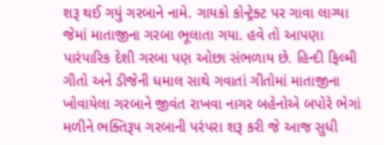શરૂ થઈ ગયું ગરબાને નામે. ગાયકો કોન્ટ્રેક્ટ પર ગાવા લાગ્યા જેમાં માતાજીના ગરબા ભૂલાતા ગયા. હવે તો આપણા પારંપારિક દેશી ગરબા પણ ઓછા સંભળાય છે. હિન્દી ફિલ્મી ગીતો અને ડીજેની ધમાલ સાથે ગવાતાં ગીતોમાં માતાજીના ખોવાયેલા ગરબાને જીવંત રાખવા નાગર બહેનોએ બપોરે ભેગાં મળીને ભક્તિરૂપ ગરબાની પરંપરા શરૂ કરી જે આજ સુધી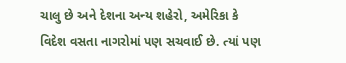ચાલુ છે અને દેશના અન્ય શહેરો, અમેરિકા કે વિદેશ વસતા નાગરોમાં પણ સચવાઈ છે. ત્યાં પણ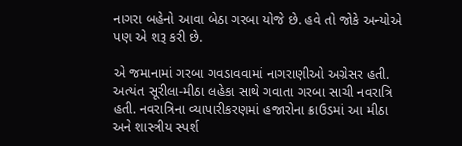નાગરા બહેનો આવા બેઠા ગરબા યોજે છે. હવે તો જોકે અન્યોએ પણ એ શરૂ કરી છે.

એ જમાનામાં ગરબા ગવડાવવામાં નાગરાણીઓ અગ્રેસર હતી. અત્યંત સૂરીલા-મીઠા લહેકા સાથે ગવાતા ગરબા સાચી નવરાત્રિ હતી. નવરાત્રિના વ્યાપારીકરણમાં હજારોના ક્રાઉડમાં આ મીઠા અને શાસ્ત્રીય સ્પર્શ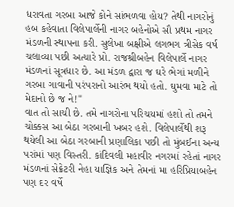ધરાવતા ગરબા આજે કોને સાંભળવા હોય? તેથી નાગરોનું હબ કહેવાતા વિલેપાર્લેની નાગર બહેનોએ સૌ પ્રથમ નાગર મંડળની સ્થાપના કરી. સુલેખા બક્ષીએ લગભગ ત્રીસેક વર્ષ ચલાવ્યા પછી અત્યારે પ્રો. રાજશ્રીબહેન વિલેપાર્લે નાગર મંડળનાં સૂત્રધાર છે. આ મંડળ દ્વારા જ ઘરે ભેગાં મળીને ગરબા ગાવાની પરંપરાનો આરંભ થયો હતો. ઘુમવા માટે તો મેદાનો છે જ ને!"
વાત તો સાચી છે. તમે નાગરોના પરિચયમાં હશો તો તમને ચોક્કસ આ બેઠા ગરબાની ખબર હશે. વિલેપાર્લેથી શરૂ થયેલી આ બેઠા ગરબાની પ્રણાલિકા પછી તો મુંબઈના અન્ય પરાંમાં પણ વિસ્તરી. કાંદિવલી મહાવીર નગરમાં રહેતાં નાગર મંડળનાં સેક્રેટરી નેહા યાજ્ઞિક અને તેમનાં મા હરિપ્રિયાબહેન પણ દર વર્ષે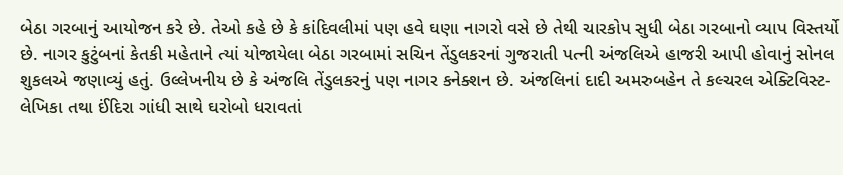બેઠા ગરબાનું આયોજન કરે છે. તેઓ કહે છે કે કાંદિવલીમાં પણ હવે ઘણા નાગરો વસે છે તેથી ચારકોપ સુધી બેઠા ગરબાનો વ્યાપ વિસ્તર્યો છે. નાગર કુટુંબનાં કેતકી મહેતાને ત્યાં યોજાયેલા બેઠા ગરબામાં સચિન તેંડુલકરનાં ગુજરાતી પત્ની અંજલિએ હાજરી આપી હોવાનું સોનલ શુકલએ જણાવ્યું હતું. ઉલ્લેખનીય છે કે અંજલિ તેંડુલકરનું પણ નાગર કનેક્શન છે. અંજલિનાં દાદી અમરુબહેન તે કલ્ચરલ એક્ટિવિસ્ટ-લેખિકા તથા ઈંદિરા ગાંધી સાથે ઘરોબો ધરાવતાં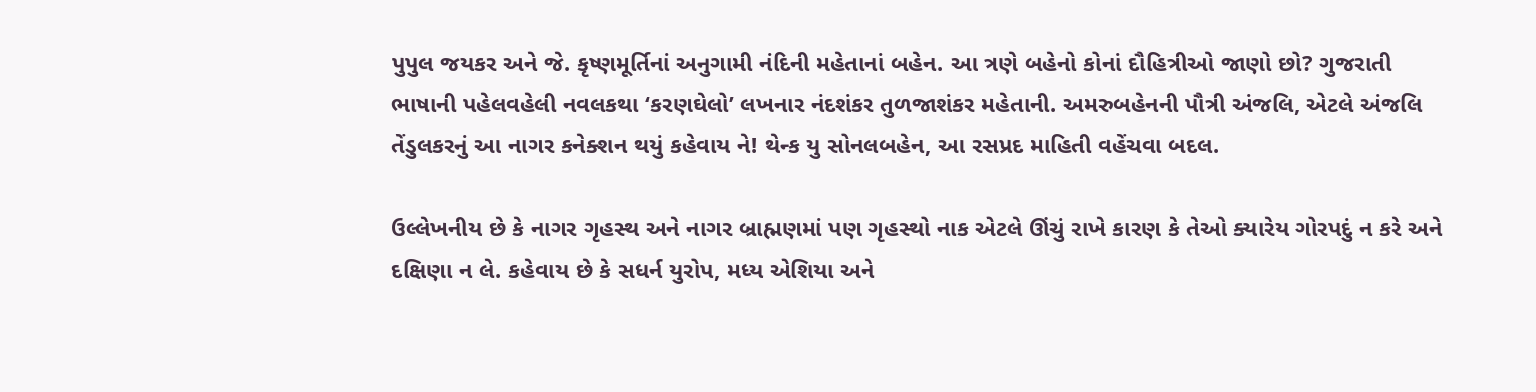પુપુલ જયકર અને જે. કૃષ્ણમૂર્તિનાં અનુગામી નંદિની મહેતાનાં બહેન. આ ત્રણે બહેનો કોનાં દૌહિત્રીઓ જાણો છો? ગુજરાતી ભાષાની પહેલવહેલી નવલકથા ‘કરણઘેલો’ લખનાર નંદશંકર તુળજાશંકર મહેતાની. અમરુબહેનની પૌત્રી અંજલિ, એટલે અંજલિ તેંડુલકરનું આ નાગર કનેક્શન થયું કહેવાય ને! થેન્ક યુ સોનલબહેન, આ રસપ્રદ માહિતી વહેંચવા બદલ.

ઉલ્લેખનીય છે કે નાગર ગૃહસ્થ અને નાગર બ્રાહ્મણમાં પણ ગૃહસ્થો નાક એટલે ઊંચું રાખે કારણ કે તેઓ ક્યારેય ગોરપદું ન કરે અને દક્ષિણા ન લે. કહેવાય છે કે સધર્ન યુરોપ, મધ્ય એશિયા અને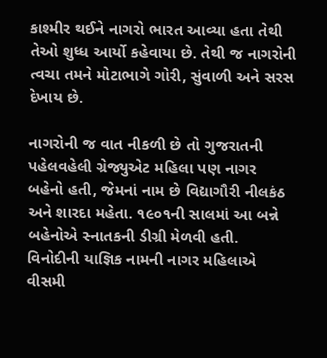કાશ્મીર થઈને નાગરો ભારત આવ્યા હતા તેથી તેઓ શુધ્ધ આર્યો કહેવાયા છે. તેથી જ નાગરોની ત્વચા તમને મોટાભાગે ગોરી, સુંવાળી અને સરસ દેખાય છે.

નાગરોની જ વાત નીકળી છે તો ગુજરાતની પહેલવહેલી ગ્રેજ્યુએટ મહિલા પણ નાગર બહેનો હતી, જેમનાં નામ છે વિદ્યાગૌરી નીલકંઠ અને શારદા મહેતા. ૧૯૦૧ની સાલમાં આ બન્ને બહેનોએ સ્નાતકની ડીગ્રી મેળવી હતી. વિનોદીની યાજ્ઞિક નામની નાગર મહિલાએ વીસમી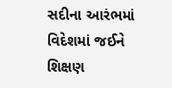સદીના આરંભમાં વિદેશમાં જઈને શિક્ષણ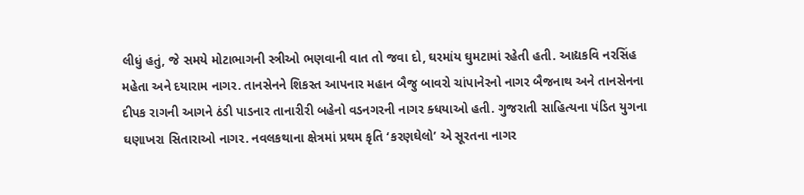લીધું હતું, જે સમયે મોટાભાગની સ્ત્રીઓ ભણવાની વાત તો જવા દો, ઘરમાંય ઘુમટામાં રહેતી હતી. આદ્યકવિ નરસિંહ મહેતા અને દયારામ નાગર. તાનસેનને શિકસ્ત આપનાર મહાન બૈજુ બાવરો ચાંપાનેરનો નાગર બૈજનાથ અને તાનસેનના દીપક રાગની આગને ઠંડી પાડનાર તાનારીરી બહેનો વડનગરની નાગર ક્ધયાઓ હતી. ગુજરાતી સાહિત્યના પંડિત યુગના ઘણાખરા સિતારાઓ નાગર. નવલકથાના ક્ષેત્રમાં પ્રથમ કૃતિ ‘કરણઘેલો’ એ સૂરતના નાગર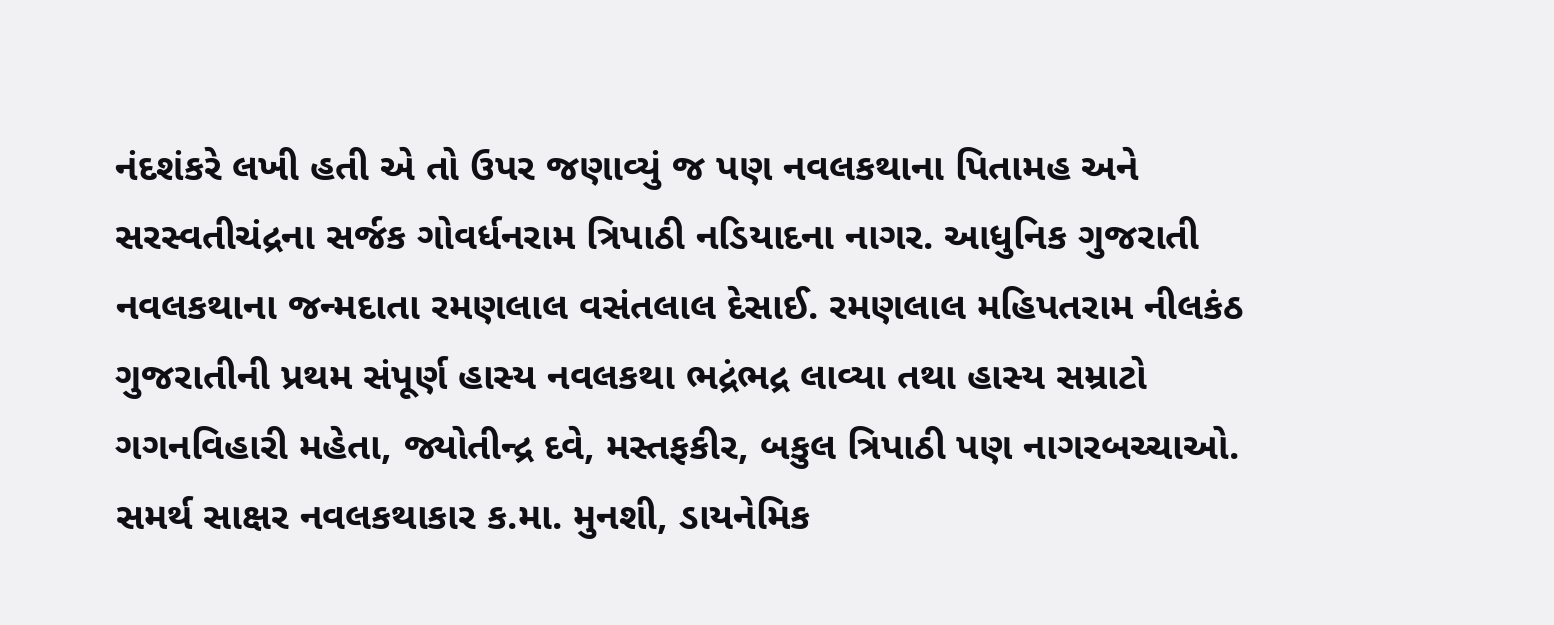નંદશંકરે લખી હતી એ તો ઉપર જણાવ્યું જ પણ નવલકથાના પિતામહ અને સરસ્વતીચંદ્રના સર્જક ગોવર્ધનરામ ત્રિપાઠી નડિયાદના નાગર. આધુનિક ગુજરાતી નવલકથાના જન્મદાતા રમણલાલ વસંતલાલ દેસાઈ. રમણલાલ મહિપતરામ નીલકંઠ ગુજરાતીની પ્રથમ સંપૂર્ણ હાસ્ય નવલકથા ભદ્રંભદ્ર લાવ્યા તથા હાસ્ય સમ્રાટો ગગનવિહારી મહેતા, જ્યોતીન્દ્ર દવે, મસ્તફકીર, બકુલ ત્રિપાઠી પણ નાગરબચ્ચાઓ. સમર્થ સાક્ષર નવલકથાકાર ક.મા. મુનશી, ડાયનેમિક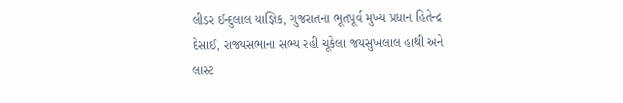લીડર ઈન્દુલાલ યાજ્ઞિક, ગુજરાતના ભૂતપૂર્વ મુખ્ય પ્રધાન હિતેન્દ્ર દેસાઈ, રાજ્યસભાના સભ્ય રહી ચૂકેલા જયસુખલાલ હાથી અને લાસ્ટ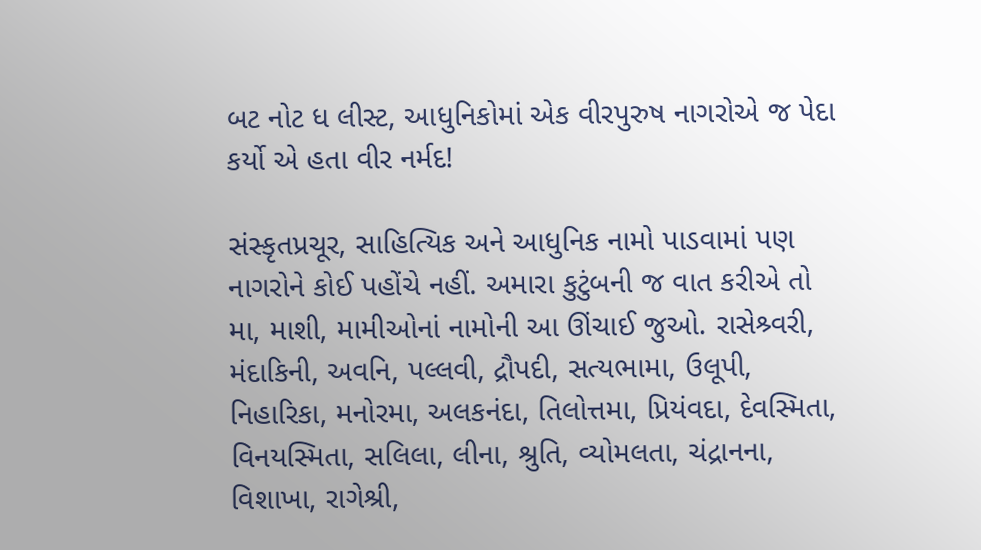બટ નોટ ધ લીસ્ટ, આધુનિકોમાં એક વીરપુરુષ નાગરોએ જ પેદા કર્યો એ હતા વીર નર્મદ!

સંસ્કૃતપ્રચૂર, સાહિત્યિક અને આધુનિક નામો પાડવામાં પણ નાગરોને કોઈ પહોંચે નહીં. અમારા કુટુંબની જ વાત કરીએ તો મા, માશી, મામીઓનાં નામોની આ ઊંચાઈ જુઓ. રાસેશ્ર્વરી, મંદાકિની, અવનિ, પલ્લવી, દ્રૌપદી, સત્યભામા, ઉલૂપી, નિહારિકા, મનોરમા, અલકનંદા, તિલોત્તમા, પ્રિયંવદા, દેવસ્મિતા, વિનયસ્મિતા, સલિલા, લીના, શ્રુતિ, વ્યોમલતા, ચંદ્રાનના, વિશાખા, રાગેશ્રી,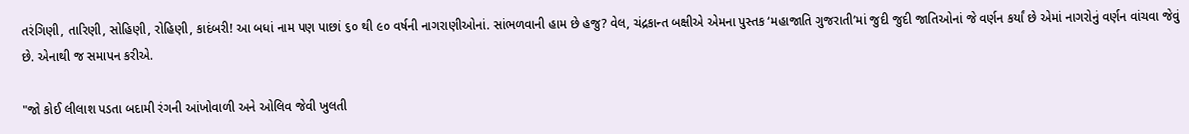તરંગિણી, તારિણી, સોહિણી, રોહિણી, કાદંબરી! આ બધાં નામ પણ પાછાં ૬૦ થી ૯૦ વર્ષની નાગરાણીઓનાં. સાંભળવાની હામ છે હજુ? વેલ, ચંદ્રકાન્ત બક્ષીએ એમના પુસ્તક ‘મહાજાતિ ગુજરાતી’માં જુદી જુદી જાતિઓનાં જે વર્ણન કર્યાં છે એમાં નાગરોનું વર્ણન વાંચવા જેવું છે. એનાથી જ સમાપન કરીએ.

"જો કોઈ લીલાશ પડતા બદામી રંગની આંખોવાળી અને ઓલિવ જેવી ખુલતી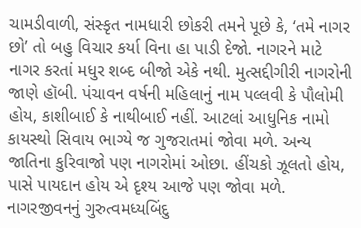ચામડીવાળી, સંસ્કૃત નામધારી છોકરી તમને પૂછે કે, ‘તમે નાગર છો’ તો બહુ વિચાર કર્યા વિના હા પાડી દેજો. નાગરને માટે નાગર કરતાં મધુર શબ્દ બીજો એકે નથી. મુત્સદ્દીગીરી નાગરોની જાણે હૉબી. પંચાવન વર્ષની મહિલાનું નામ પલ્લવી કે પૌલોમી હોય, કાશીબાઈ કે નાથીબાઈ નહીં. આટલાં આધુનિક નામો કાયસ્થો સિવાય ભાગ્યે જ ગુજરાતમાં જોવા મળે. અન્ય જાતિના કુરિવાજો પણ નાગરોમાં ઓછા. હીંચકો ઝૂલતો હોય, પાસે પાયદાન હોય એ દૃશ્ય આજે પણ જોવા મળે. નાગરજીવનનું ગુરુત્વમધ્યબિંદુ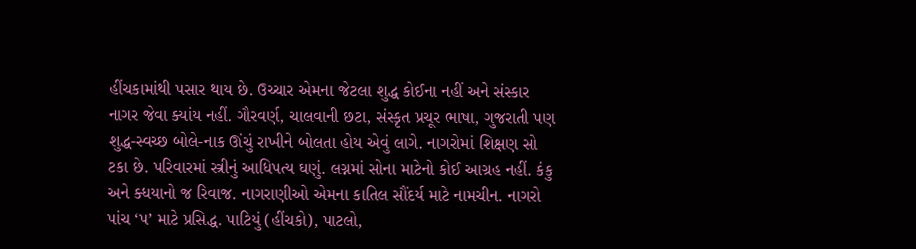હીંચકામાંથી પસાર થાય છે. ઉચ્ચાર એમના જેટલા શુદ્ધ કોઈના નહીં અને સંસ્કાર નાગર જેવા ક્યાંય નહીં. ગૌરવર્ણ, ચાલવાની છટા, સંસ્કૃત પ્રચૂર ભાષા, ગુજરાતી પણ શુદ્ધ-સ્વચ્છ બોલે-નાક ઊંચું રાખીને બોલતા હોય એવું લાગે. નાગરોમાં શિક્ષણ સો ટકા છે. પરિવારમાં સ્ત્રીનું આધિપત્ય ઘણું. લગ્નમાં સોના માટેનો કોઈ આગ્રહ નહીં. કંકુ અને ક્ધયાનો જ રિવાજ. નાગરાણીઓ એમના કાતિલ સૌંદર્ય માટે નામચીન. નાગરો પાંચ ‘પ’ માટે પ્રસિદ્ધ. પાટિયું (હીંચકો), પાટલો,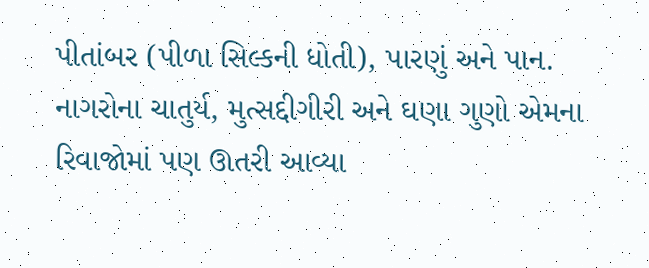પીતાંબર (પીળા સિલ્કની ધોતી), પારણું અને પાન. નાગરોના ચાતુર્ય, મુત્સદ્દીગીરી અને ઘણા ગુણો એમના રિવાજોમાં પણ ઊતરી આવ્યા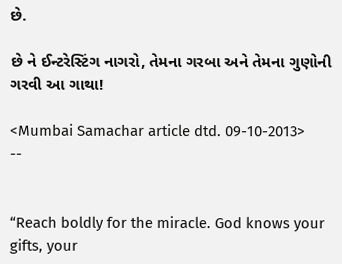છે.

છે ને ઈન્ટરેસ્ટિંગ નાગરો, તેમના ગરબા અને તેમના ગુણોની ગરવી આ ગાથા!

<Mumbai Samachar article dtd. 09-10-2013>
--


“Reach boldly for the miracle. God knows your gifts, your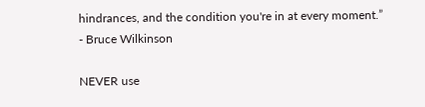hindrances, and the condition you're in at every moment.” - Bruce Wilkinson

NEVER use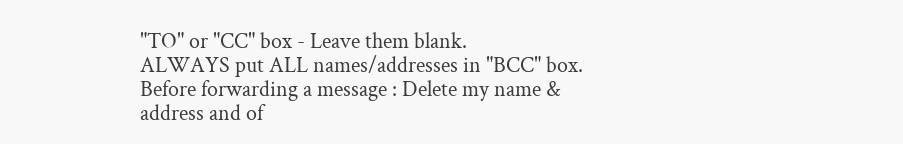"TO" or "CC" box - Leave them blank.
ALWAYS put ALL names/addresses in "BCC" box.
Before forwarding a message : Delete my name & address and of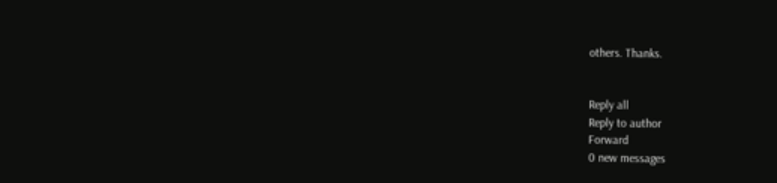others. Thanks.


Reply all
Reply to author
Forward
0 new messages